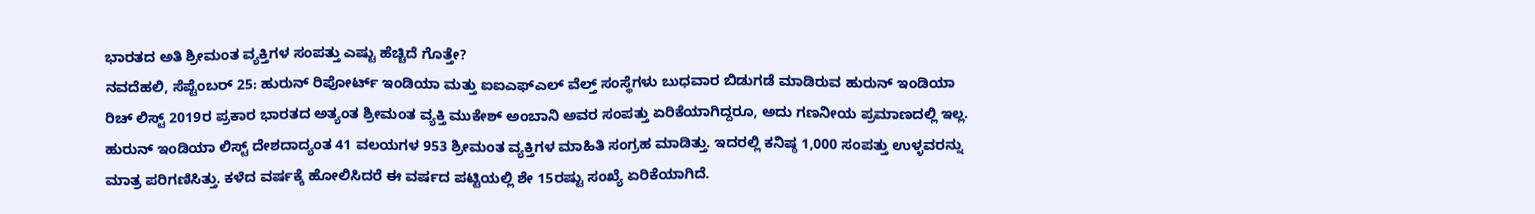ಭಾರತದ ಅತಿ ಶ್ರೀಮಂತ ವ್ಯಕ್ತಿಗಳ ಸಂಪತ್ತು ಎಷ್ಟು ಹೆಚ್ಚಿದೆ ಗೊತ್ತೇ?
ನವದೆಹಲಿ, ಸೆಪ್ಟೆಂಬರ್ 25: ಹುರುನ್ ರಿಪೋರ್ಟ್ ಇಂಡಿಯಾ ಮತ್ತು ಐಐಎಫ್ಎಲ್ ವೆಲ್ತ್ ಸಂಸ್ಥೆಗಳು ಬುಧವಾರ ಬಿಡುಗಡೆ ಮಾಡಿರುವ ಹುರುನ್ ಇಂಡಿಯಾ ರಿಚ್ ಲಿಸ್ಟ್ 2019ರ ಪ್ರಕಾರ ಭಾರತದ ಅತ್ಯಂತ ಶ್ರೀಮಂತ ವ್ಯಕ್ತಿ ಮುಕೇಶ್ ಅಂಬಾನಿ ಅವರ ಸಂಪತ್ತು ಏರಿಕೆಯಾಗಿದ್ದರೂ, ಅದು ಗಣನೀಯ ಪ್ರಮಾಣದಲ್ಲಿ ಇಲ್ಲ.
ಹುರುನ್ ಇಂಡಿಯಾ ಲಿಸ್ಟ್ ದೇಶದಾದ್ಯಂತ 41 ವಲಯಗಳ 953 ಶ್ರೀಮಂತ ವ್ಯಕ್ತಿಗಳ ಮಾಹಿತಿ ಸಂಗ್ರಹ ಮಾಡಿತ್ತು. ಇದರಲ್ಲಿ ಕನಿಷ್ಠ 1,000 ಸಂಪತ್ತು ಉಳ್ಳವರನ್ನು ಮಾತ್ರ ಪರಿಗಣಿಸಿತ್ತು. ಕಳೆದ ವರ್ಷಕ್ಕೆ ಹೋಲಿಸಿದರೆ ಈ ವರ್ಷದ ಪಟ್ಟಿಯಲ್ಲಿ ಶೇ 15ರಷ್ಟು ಸಂಖ್ಯೆ ಏರಿಕೆಯಾಗಿದೆ.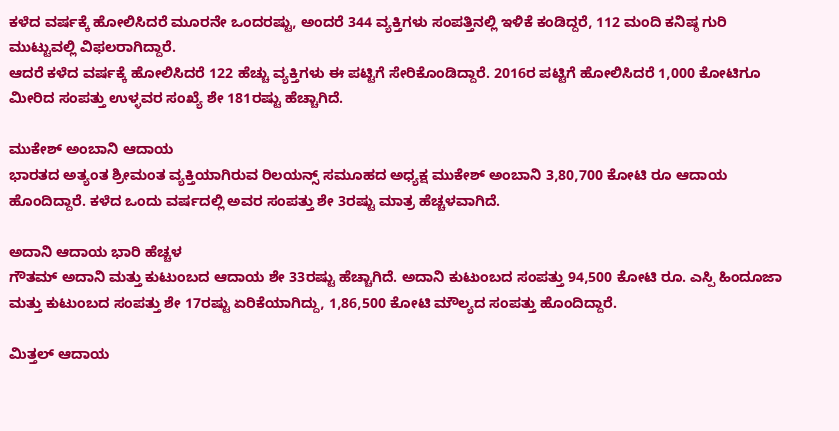ಕಳೆದ ವರ್ಷಕ್ಕೆ ಹೋಲಿಸಿದರೆ ಮೂರನೇ ಒಂದರಷ್ಟು, ಅಂದರೆ 344 ವ್ಯಕ್ತಿಗಳು ಸಂಪತ್ತಿನಲ್ಲಿ ಇಳಿಕೆ ಕಂಡಿದ್ದರೆ, 112 ಮಂದಿ ಕನಿಷ್ಠ ಗುರಿ ಮುಟ್ಟುವಲ್ಲಿ ವಿಫಲರಾಗಿದ್ದಾರೆ.
ಆದರೆ ಕಳೆದ ವರ್ಷಕ್ಕೆ ಹೋಲಿಸಿದರೆ 122 ಹೆಚ್ಚು ವ್ಯಕ್ತಿಗಳು ಈ ಪಟ್ಟಿಗೆ ಸೇರಿಕೊಂಡಿದ್ದಾರೆ. 2016ರ ಪಟ್ಟಿಗೆ ಹೋಲಿಸಿದರೆ 1,000 ಕೋಟಿಗೂ ಮೀರಿದ ಸಂಪತ್ತು ಉಳ್ಳವರ ಸಂಖ್ಯೆ ಶೇ 181ರಷ್ಟು ಹೆಚ್ಚಾಗಿದೆ.

ಮುಕೇಶ್ ಅಂಬಾನಿ ಆದಾಯ
ಭಾರತದ ಅತ್ಯಂತ ಶ್ರೀಮಂತ ವ್ಯಕ್ತಿಯಾಗಿರುವ ರಿಲಯನ್ಸ್ ಸಮೂಹದ ಅಧ್ಯಕ್ಷ ಮುಕೇಶ್ ಅಂಬಾನಿ 3,80,700 ಕೋಟಿ ರೂ ಆದಾಯ ಹೊಂದಿದ್ದಾರೆ. ಕಳೆದ ಒಂದು ವರ್ಷದಲ್ಲಿ ಅವರ ಸಂಪತ್ತು ಶೇ 3ರಷ್ಟು ಮಾತ್ರ ಹೆಚ್ಚಳವಾಗಿದೆ.

ಅದಾನಿ ಆದಾಯ ಭಾರಿ ಹೆಚ್ಚಳ
ಗೌತಮ್ ಅದಾನಿ ಮತ್ತು ಕುಟುಂಬದ ಆದಾಯ ಶೇ 33ರಷ್ಟು ಹೆಚ್ಚಾಗಿದೆ. ಅದಾನಿ ಕುಟುಂಬದ ಸಂಪತ್ತು 94,500 ಕೋಟಿ ರೂ. ಎಸ್ಪಿ ಹಿಂದೂಜಾ ಮತ್ತು ಕುಟುಂಬದ ಸಂಪತ್ತು ಶೇ 17ರಷ್ಟು ಏರಿಕೆಯಾಗಿದ್ದು, 1,86,500 ಕೋಟಿ ಮೌಲ್ಯದ ಸಂಪತ್ತು ಹೊಂದಿದ್ದಾರೆ.

ಮಿತ್ತಲ್ ಆದಾಯ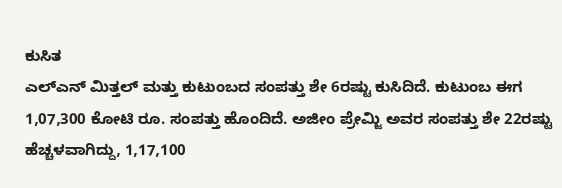ಕುಸಿತ
ಎಲ್ಎನ್ ಮಿತ್ತಲ್ ಮತ್ತು ಕುಟುಂಬದ ಸಂಪತ್ತು ಶೇ 6ರಷ್ಟು ಕುಸಿದಿದೆ. ಕುಟುಂಬ ಈಗ 1,07,300 ಕೋಟಿ ರೂ. ಸಂಪತ್ತು ಹೊಂದಿದೆ. ಅಜೀಂ ಪ್ರೇಮ್ಜಿ ಅವರ ಸಂಪತ್ತು ಶೇ 22ರಷ್ಟು ಹೆಚ್ಚಳವಾಗಿದ್ದು, 1,17,100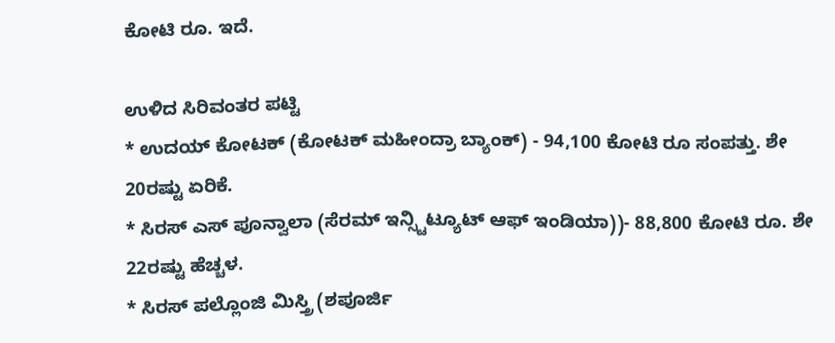ಕೋಟಿ ರೂ. ಇದೆ.

ಉಳಿದ ಸಿರಿವಂತರ ಪಟ್ಟಿ
* ಉದಯ್ ಕೋಟಕ್ (ಕೋಟಕ್ ಮಹೀಂದ್ರಾ ಬ್ಯಾಂಕ್) - 94,100 ಕೋಟಿ ರೂ ಸಂಪತ್ತು. ಶೇ 20ರಷ್ಟು ಏರಿಕೆ.
* ಸಿರಸ್ ಎಸ್ ಪೂನ್ವಾಲಾ (ಸೆರಮ್ ಇನ್ಸ್ಟಿಟ್ಯೂಟ್ ಆಫ್ ಇಂಡಿಯಾ))- 88,800 ಕೋಟಿ ರೂ. ಶೇ 22ರಷ್ಟು ಹೆಚ್ಚಳ.
* ಸಿರಸ್ ಪಲ್ಲೊಂಜಿ ಮಿಸ್ತ್ರಿ (ಶಪೂರ್ಜಿ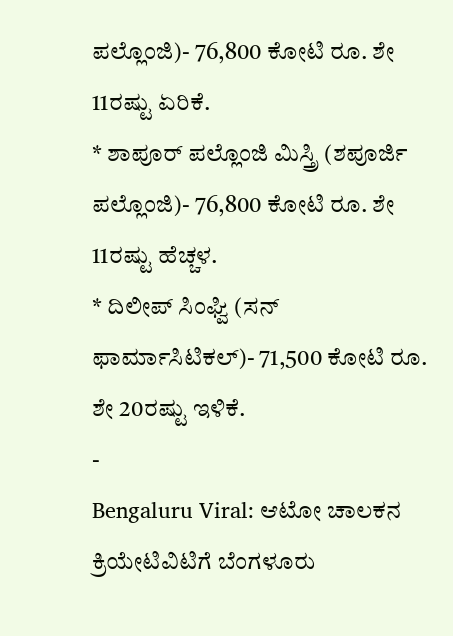ಪಲ್ಲೊಂಜಿ)- 76,800 ಕೋಟಿ ರೂ. ಶೇ 11ರಷ್ಟು ಏರಿಕೆ.
* ಶಾಪೂರ್ ಪಲ್ಲೊಂಜಿ ಮಿಸ್ತ್ರಿ (ಶಪೂರ್ಜಿ ಪಲ್ಲೊಂಜಿ)- 76,800 ಕೋಟಿ ರೂ. ಶೇ 11ರಷ್ಟು ಹೆಚ್ಚಳ.
* ದಿಲೀಪ್ ಸಿಂಘ್ವಿ (ಸನ್ ಫಾರ್ಮಾಸಿಟಿಕಲ್)- 71,500 ಕೋಟಿ ರೂ. ಶೇ 20ರಷ್ಟು ಇಳಿಕೆ.
-
Bengaluru Viral: ಆಟೋ ಚಾಲಕನ ಕ್ರಿಯೇಟಿವಿಟಿಗೆ ಬೆಂಗಳೂರು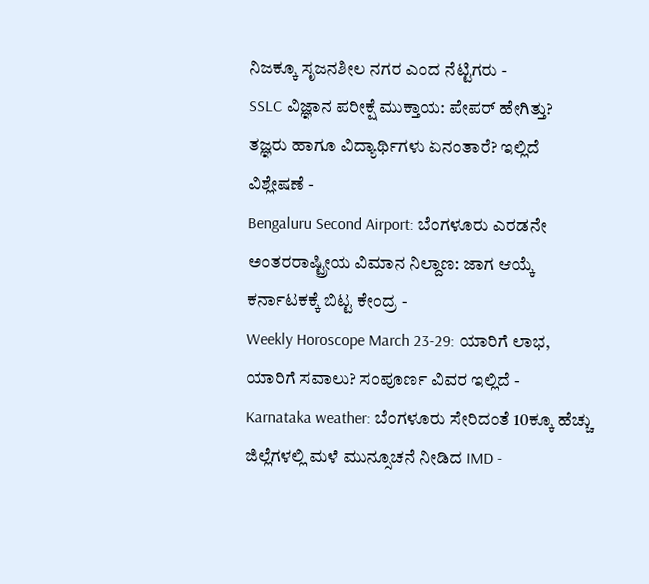ನಿಜಕ್ಕೂ ಸೃಜನಶೀಲ ನಗರ ಎಂದ ನೆಟ್ಟಿಗರು -
SSLC ವಿಜ್ಞಾನ ಪರೀಕ್ಷೆ ಮುಕ್ತಾಯ: ಪೇಪರ್ ಹೇಗಿತ್ತು? ತಜ್ಞರು ಹಾಗೂ ವಿದ್ಯಾರ್ಥಿಗಳು ಏನಂತಾರೆ? ಇಲ್ಲಿದೆ ವಿಶ್ಲೇಷಣೆ -
Bengaluru Second Airport: ಬೆಂಗಳೂರು ಎರಡನೇ ಅಂತರರಾಷ್ಟ್ರೀಯ ವಿಮಾನ ನಿಲ್ದಾಣ: ಜಾಗ ಆಯ್ಕೆ ಕರ್ನಾಟಕಕ್ಕೆ ಬಿಟ್ಟ ಕೇಂದ್ರ -
Weekly Horoscope March 23-29: ಯಾರಿಗೆ ಲಾಭ, ಯಾರಿಗೆ ಸವಾಲು? ಸಂಪೂರ್ಣ ವಿವರ ಇಲ್ಲಿದೆ -
Karnataka weather: ಬೆಂಗಳೂರು ಸೇರಿದಂತೆ 10ಕ್ಕೂ ಹೆಚ್ಚು ಜಿಲ್ಲೆಗಳಲ್ಲಿ ಮಳೆ ಮುನ್ಸೂಚನೆ ನೀಡಿದ IMD -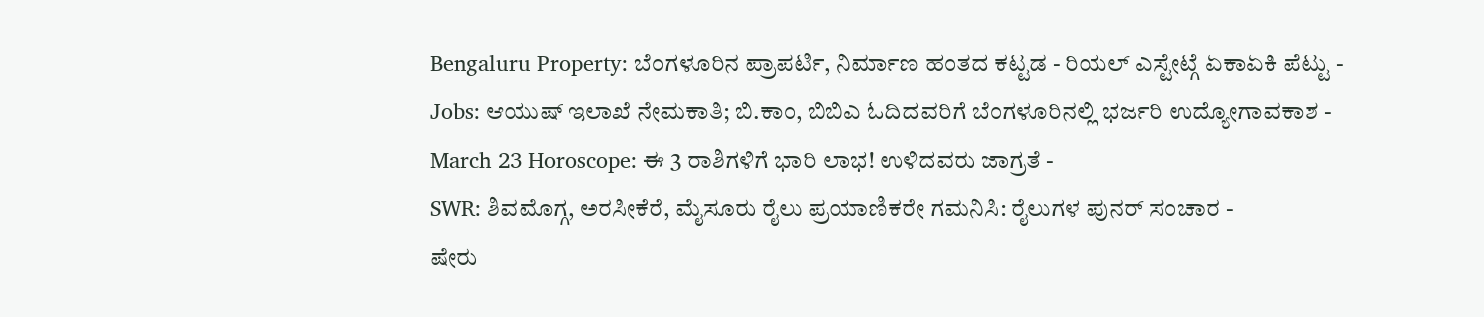Bengaluru Property: ಬೆಂಗಳೂರಿನ ಪ್ರಾಪರ್ಟಿ, ನಿರ್ಮಾಣ ಹಂತದ ಕಟ್ಟಡ - ರಿಯಲ್ ಎಸ್ಟೇಟ್ಗೆ ಏಕಾಏಕಿ ಪೆಟ್ಟು -
Jobs: ಆಯುಷ್ ಇಲಾಖೆ ನೇಮಕಾತಿ; ಬಿ.ಕಾಂ, ಬಿಬಿಎ ಓದಿದವರಿಗೆ ಬೆಂಗಳೂರಿನಲ್ಲಿ ಭರ್ಜರಿ ಉದ್ಯೋಗಾವಕಾಶ -
March 23 Horoscope: ಈ 3 ರಾಶಿಗಳಿಗೆ ಭಾರಿ ಲಾಭ! ಉಳಿದವರು ಜಾಗ್ರತೆ -
SWR: ಶಿವಮೊಗ್ಗ, ಅರಸೀಕೆರೆ, ಮೈಸೂರು ರೈಲು ಪ್ರಯಾಣಿಕರೇ ಗಮನಿಸಿ: ರೈಲುಗಳ ಪುನರ್ ಸಂಚಾರ -
ಷೇರು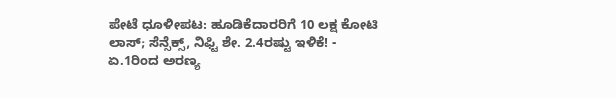ಪೇಟೆ ಧೂಳೀಪಟ: ಹೂಡಿಕೆದಾರರಿಗೆ 10 ಲಕ್ಷ ಕೋಟಿ ಲಾಸ್; ಸೆನ್ಸೆಕ್ಸ್, ನಿಫ್ಟಿ ಶೇ. 2.4ರಷ್ಟು ಇಳಿಕೆ! -
ಏ.1ರಿಂದ ಅರಣ್ಯ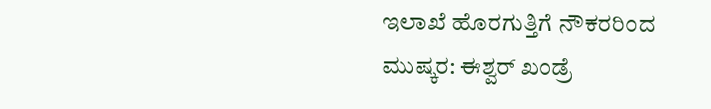ಇಲಾಖೆ ಹೊರಗುತ್ತಿಗೆ ನೌಕರರಿಂದ ಮುಷ್ಕರ: ಈಶ್ವರ್ ಖಂಡ್ರೆ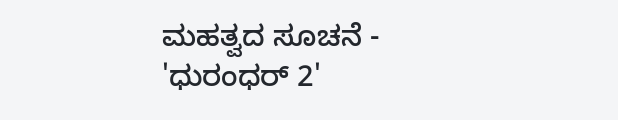ಮಹತ್ವದ ಸೂಚನೆ -
'ಧುರಂಧರ್ 2'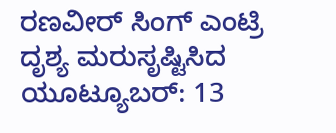ರಣವೀರ್ ಸಿಂಗ್ ಎಂಟ್ರಿ ದೃಶ್ಯ ಮರುಸೃಷ್ಟಿಸಿದ ಯೂಟ್ಯೂಬರ್: 13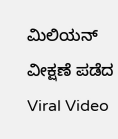ಮಿಲಿಯನ್ ವೀಕ್ಷಣೆ ಪಡೆದ Viral Video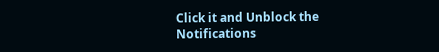Click it and Unblock the Notifications